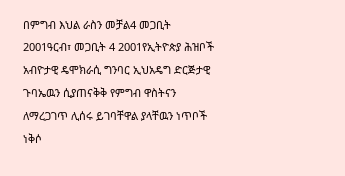በምግብ እህል ራስን መቻል4 መጋቢት 2001ዓርብ፣ መጋቢት 4 2001የኢትዮጵያ ሕዝቦች አብዮታዊ ዴሞክራሲ ግንባር ኢህአዴግ ድርጅታዊ ጉባኤዉን ሲያጠናቅቅ የምግብ ዋስትናን ለማረጋገጥ ሊሰሩ ይገባቸዋል ያላቸዉን ነጥቦች ነቅሶ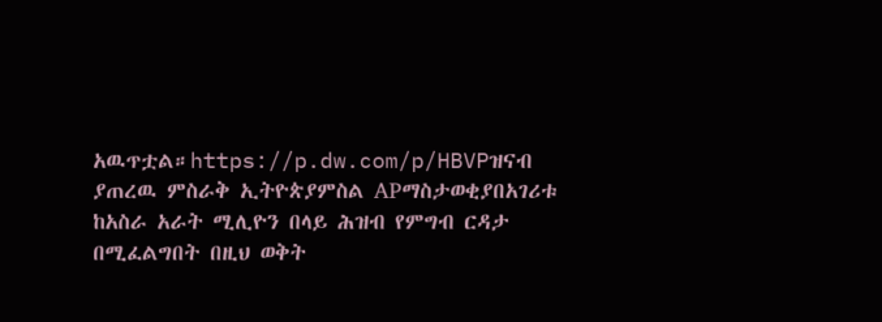አዉጥቷል።https://p.dw.com/p/HBVPዝናብ ያጠረዉ ምስራቅ ኢትዮጵያምስል APማስታወቂያበአገሪቱ ከአስራ አራት ሚሊዮን በላይ ሕዝብ የምግብ ርዳታ በሚፈልግበት በዚህ ወቅት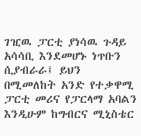ገዢዉ ፓርቲ ያነሳዉ ጉዳይ አሳሳቢ እንደመሆኑ ነጥቡን ሲያብራራ፤ ይህን በሚመለከት አንድ የተቃዋሚ ፓርቲ መሪና የፓርላማ አባልን እንዲሁም ከግብርና ሚኒስቴር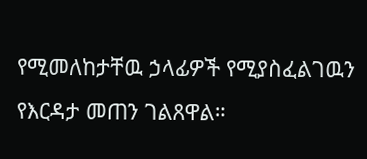የሚመለከታቸዉ ኃላፊዎች የሚያስፈልገዉን የእርዳታ መጠን ገልጸዋል።